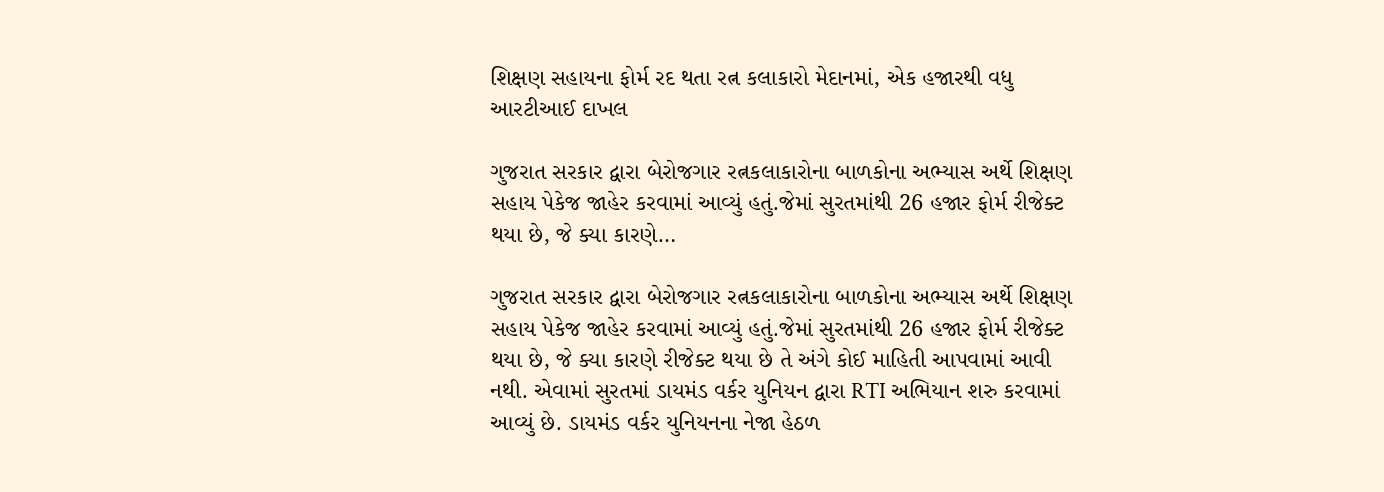શિક્ષણ સહાયના ફોર્મ રદ થતા રત્ન કલાકારો મેદાનમાં, એક હજારથી વધુ આરટીઆઈ દાખલ

ગુજરાત સરકાર દ્વારા બેરોજગાર રત્નકલાકારોના બાળકોના અભ્યાસ અર્થે શિક્ષણ સહાય પેકેજ જાહેર કરવામાં આવ્યું હતું.જેમાં સુરતમાંથી 26 હજાર ફોર્મ રીજેક્ટ થયા છે, જે ક્યા કારણે…

ગુજરાત સરકાર દ્વારા બેરોજગાર રત્નકલાકારોના બાળકોના અભ્યાસ અર્થે શિક્ષણ સહાય પેકેજ જાહેર કરવામાં આવ્યું હતું.જેમાં સુરતમાંથી 26 હજાર ફોર્મ રીજેક્ટ થયા છે, જે ક્યા કારણે રીજેક્ટ થયા છે તે અંગે કોઈ માહિતી આપવામાં આવી નથી. એવામાં સુરતમાં ડાયમંડ વર્કર યુનિયન દ્વારા RTI અભિયાન શરુ કરવામાં આવ્યું છે. ડાયમંડ વર્કર યુનિયનના નેજા હેઠળ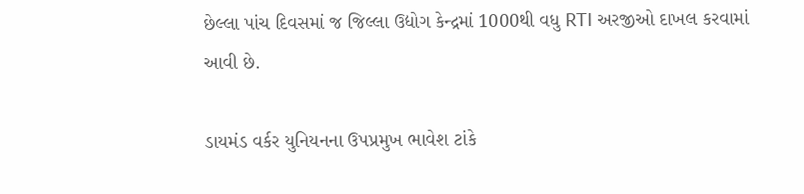છેલ્લા પાંચ દિવસમાં જ જિલ્લા ઉદ્યોગ કેન્દ્રમાં 1000થી વધુ RTI અરજીઓ દાખલ કરવામાં આવી છે.

ડાયમંડ વર્કર યુનિયનના ઉપપ્રમુખ ભાવેશ ટાંકે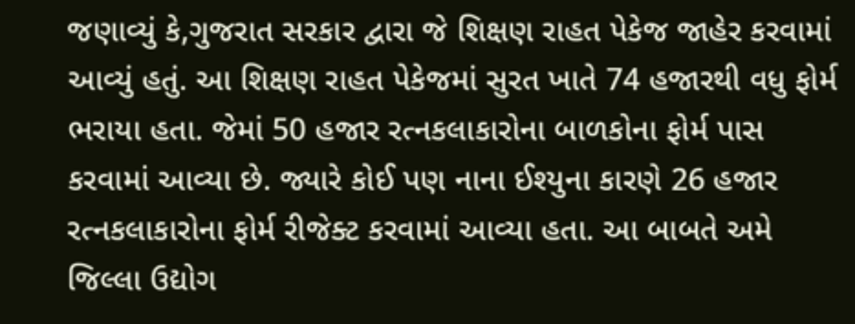જણાવ્યું કે,ગુજરાત સરકાર દ્વારા જે શિક્ષણ રાહત પેકેજ જાહેર કરવામાં આવ્યું હતું. આ શિક્ષણ રાહત પેકેજમાં સુરત ખાતે 74 હજારથી વધુ ફોર્મ ભરાયા હતા. જેમાં 50 હજાર રત્નકલાકારોના બાળકોના ફોર્મ પાસ કરવામાં આવ્યા છે. જ્યારે કોઈ પણ નાના ઈશ્યુના કારણે 26 હજાર રત્નકલાકારોના ફોર્મ રીજેક્ટ કરવામાં આવ્યા હતા. આ બાબતે અમે જિલ્લા ઉદ્યોગ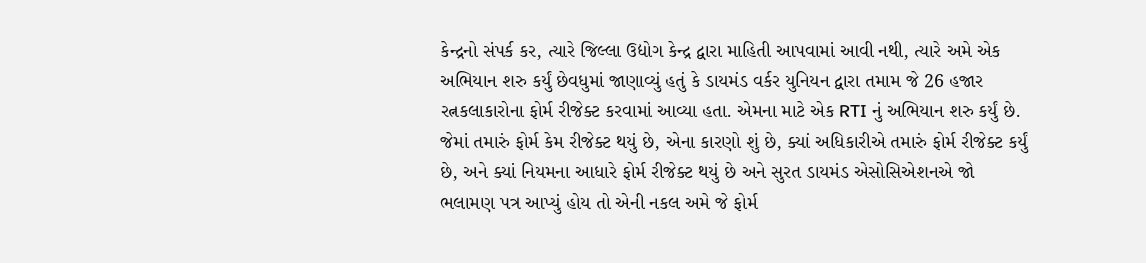કેન્દ્રનો સંપર્ક કર, ત્યારે જિલ્લા ઉદ્યોગ કેન્દ્ર દ્વારા માહિતી આપવામાં આવી નથી, ત્યારે અમે એક અભિયાન શરુ કર્યું છેવધુમાં જાણાવ્યું હતું કે ડાયમંડ વર્કર યુનિયન દ્વારા તમામ જે 26 હજાર રત્નકલાકારોના ફોર્મ રીજેક્ટ કરવામાં આવ્યા હતા. એમના માટે એક RTI નું અભિયાન શરુ કર્યું છે. જેમાં તમારું ફોર્મ કેમ રીજેક્ટ થયું છે, એના કારણો શું છે, ક્યાં અધિકારીએ તમારું ફોર્મ રીજેક્ટ કર્યું છે, અને ક્યાં નિયમના આધારે ફોર્મ રીજેક્ટ થયું છે અને સુરત ડાયમંડ એસોસિએશનએ જો ભલામણ પત્ર આપ્યું હોય તો એની નકલ અમે જે ફોર્મ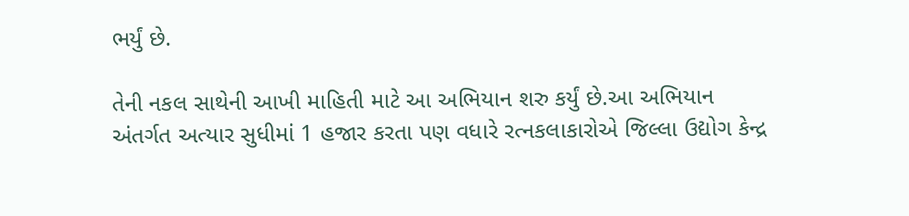ભર્યું છે.

તેની નકલ સાથેની આખી માહિતી માટે આ અભિયાન શરુ કર્યું છે.આ અભિયાન અંતર્ગત અત્યાર સુધીમાં 1 હજાર કરતા પણ વધારે રત્નકલાકારોએ જિલ્લા ઉદ્યોગ કેન્દ્ર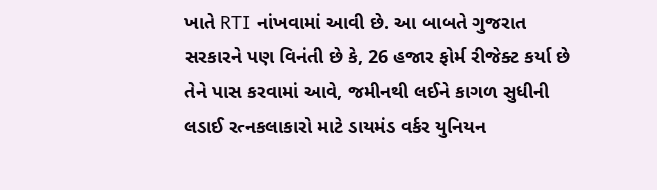ખાતે RTI નાંખવામાં આવી છે. આ બાબતે ગુજરાત સરકારને પણ વિનંતી છે કે, 26 હજાર ફોર્મ રીજેક્ટ કર્યા છે તેને પાસ કરવામાં આવે, જમીનથી લઈને કાગળ સુધીની લડાઈ રત્નકલાકારો માટે ડાયમંડ વર્કર યુનિયન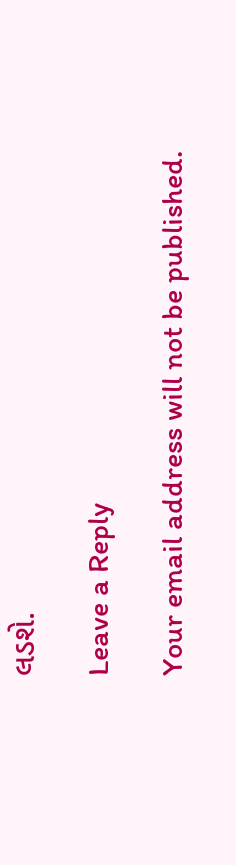લડશે.

Leave a Reply

Your email address will not be published.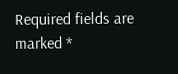Required fields are marked *